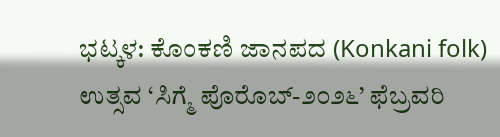ಭಟ್ಕಳ: ಕೊಂಕಣಿ ಜಾನಪದ (Konkani folk) ಉತ್ಸವ ‘ಸಿಗ್ಮೆ ಪೊರೊಬ್-೨೦೨೬’ ಫೆಬ್ರವರಿ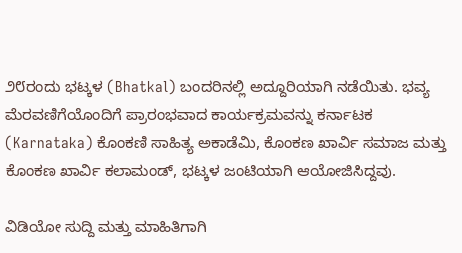೨೮ರಂದು ಭಟ್ಕಳ (Bhatkal) ಬಂದರಿನಲ್ಲಿ ಅದ್ದೂರಿಯಾಗಿ ನಡೆಯಿತು. ಭವ್ಯ ಮೆರವಣಿಗೆಯೊಂದಿಗೆ ಪ್ರಾರಂಭವಾದ ಕಾರ್ಯಕ್ರಮವನ್ನು ಕರ್ನಾಟಕ (Karnataka) ಕೊಂಕಣಿ ಸಾಹಿತ್ಯ ಅಕಾಡೆಮಿ, ಕೊಂಕಣ ಖಾರ್ವಿ ಸಮಾಜ ಮತ್ತು ಕೊಂಕಣ ಖಾರ್ವಿ ಕಲಾಮಂಡ್, ಭಟ್ಕಳ ಜಂಟಿಯಾಗಿ ಆಯೋಜಿಸಿದ್ದವು.

ವಿಡಿಯೋ ಸುದ್ದಿ ಮತ್ತು ಮಾಹಿತಿಗಾಗಿ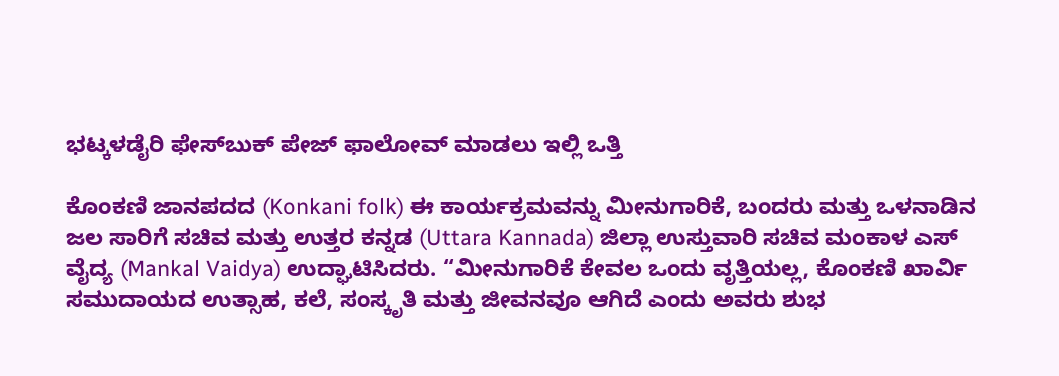ಭಟ್ಕಳಡೈರಿ ಫೇಸ್‌ಬುಕ್‌ ಪೇಜ್ ಫಾಲೋವ್ ಮಾಡಲು ಇಲ್ಲಿ ಒತ್ತಿ

ಕೊಂಕಣಿ ಜಾನಪದದ (Konkani folk) ಈ ಕಾರ್ಯಕ್ರಮವನ್ನು ಮೀನುಗಾರಿಕೆ, ಬಂದರು ಮತ್ತು ಒಳನಾಡಿನ ಜಲ ಸಾರಿಗೆ ಸಚಿವ ಮತ್ತು ಉತ್ತರ ಕನ್ನಡ (Uttara Kannada) ಜಿಲ್ಲಾ ಉಸ್ತುವಾರಿ ಸಚಿವ ಮಂಕಾಳ ಎಸ್ ವೈದ್ಯ (Mankal Vaidya) ಉದ್ಘಾಟಿಸಿದರು. “ಮೀನುಗಾರಿಕೆ ಕೇವಲ ಒಂದು ವೃತ್ತಿಯಲ್ಲ, ಕೊಂಕಣಿ ಖಾರ್ವಿ ಸಮುದಾಯದ ಉತ್ಸಾಹ, ಕಲೆ, ಸಂಸ್ಕೃತಿ ಮತ್ತು ಜೀವನವೂ ಆಗಿದೆ ಎಂದು ಅವರು ಶುಭ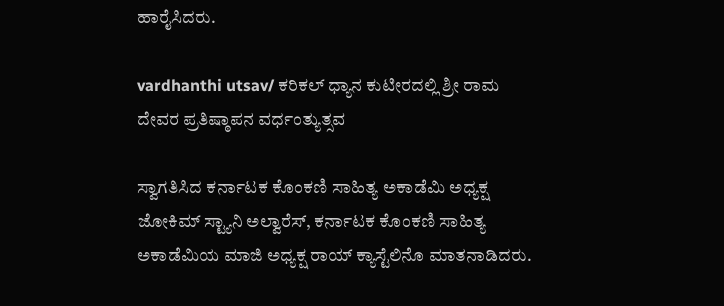ಹಾರೈಸಿದರು.

vardhanthi utsav/ ಕರಿಕಲ್ ಧ್ಯಾನ ಕುಟೀರದಲ್ಲಿ ಶ್ರೀ ರಾಮ ದೇವರ ಪ್ರತಿಷ್ಠಾಪನ ವರ್ಧಂತ್ಯುತ್ಸವ

ಸ್ವಾಗತಿಸಿದ ಕರ್ನಾಟಕ ಕೊಂಕಣಿ ಸಾಹಿತ್ಯ ಅಕಾಡೆಮಿ ಅಧ್ಯಕ್ಷ ಜೋಕಿಮ್ ಸ್ಟ್ಯಾನಿ ಅಲ್ವಾರೆಸ್, ಕರ್ನಾಟಕ ಕೊಂಕಣಿ ಸಾಹಿತ್ಯ ಅಕಾಡೆಮಿಯ ಮಾಜಿ ಅಧ್ಯಕ್ಷ ರಾಯ್ ಕ್ಯಾಸ್ಟೆಲಿನೊ ಮಾತನಾಡಿದರು.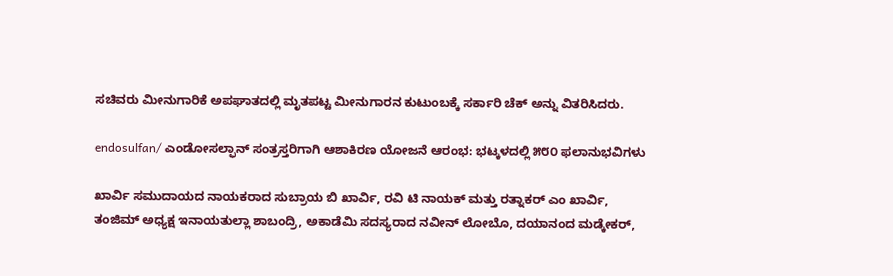ಸಚಿವರು ಮೀನುಗಾರಿಕೆ ಅಪಘಾತದಲ್ಲಿ ಮೃತಪಟ್ಟ ಮೀನುಗಾರನ ಕುಟುಂಬಕ್ಕೆ ಸರ್ಕಾರಿ ಚೆಕ್ ಅನ್ನು ವಿತರಿಸಿದರು.

endosulfan/ ಎಂಡೋಸಲ್ಫಾನ್ ಸಂತ್ರಸ್ತರಿಗಾಗಿ ಆಶಾಕಿರಣ ಯೋಜನೆ ಆರಂಭ: ಭಟ್ಕಳದಲ್ಲಿ ೫೮೦ ಫಲಾನುಭವಿಗಳು

ಖಾರ್ವಿ ಸಮುದಾಯದ ನಾಯಕರಾದ ಸುಬ್ರಾಯ ಬಿ ಖಾರ್ವಿ, ರವಿ ಟಿ ನಾಯಕ್ ಮತ್ತು ರತ್ನಾಕರ್ ಎಂ ಖಾರ್ವಿ, ತಂಜಿಮ್ ಅಧ್ಯಕ್ಷ ಇನಾಯತುಲ್ಲಾ ಶಾಬಂದ್ರಿ, ಅಕಾಡೆಮಿ ಸದಸ್ಯರಾದ ನವೀನ್ ಲೋಬೊ, ದಯಾನಂದ ಮಡ್ಕೇಕರ್,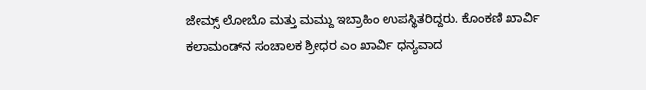ಜೇಮ್ಸ್ ಲೋಬೊ ಮತ್ತು ಮಮ್ದು ಇಬ್ರಾಹಿಂ ಉಪಸ್ಥಿತರಿದ್ದರು. ಕೊಂಕಣಿ ಖಾರ್ವಿ ಕಲಾಮಂಡ್‌ನ ಸಂಚಾಲಕ ಶ್ರೀಧರ ಎಂ ಖಾರ್ವಿ ಧನ್ಯವಾದ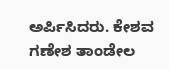ಅರ್ಪಿಸಿದರು. ಕೇಶವ ಗಣೇಶ ತಾಂಡೇಲ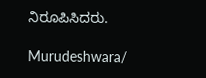ನಿರೂಪಿಸಿದರು.

Murudeshwara/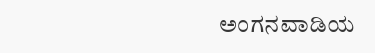ಅಂಗನವಾಡಿಯ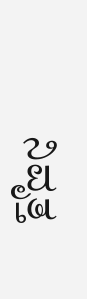ನಿವೃತ್ತ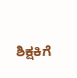ಶಿಕ್ಷಕಿಗೆ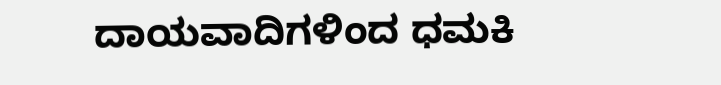ದಾಯವಾದಿಗಳಿಂದ ಧಮಕಿ